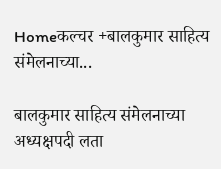Homeकल्चर +बालकुमार साहित्य संमेलनाच्या...

बालकुमार साहित्य संमेलनाच्या अध्यक्षपदी लता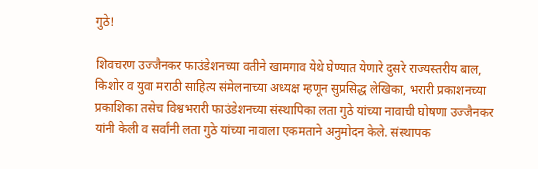गुठे!

शिवचरण उज्जैनकर फाउंडेशनच्या वतीने खामगाव येथे घेण्यात येणारे दुसरे राज्यस्तरीय बाल, किशोर व युवा मराठी साहित्य संमेलनाच्या अध्यक्ष म्हणून सुप्रसिद्ध लेखिका, भरारी प्रकाशनच्या प्रकाशिका तसेच विश्वभरारी फाउंडेशनच्या संस्थापिका लता गुठे यांच्या नावाची घोषणा उज्जैनकर यांनी केली व सर्वांनी लता गुठे यांच्या नावाला एकमताने अनुमोदन केले. संस्थापक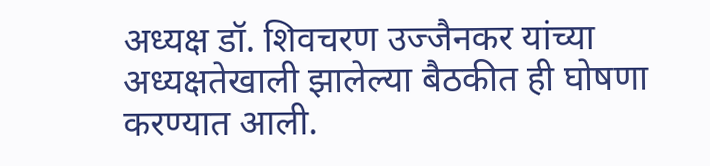अध्यक्ष डॉ. शिवचरण उज्जैनकर यांच्या अध्यक्षतेखाली झालेल्या बैठकीत ही घोषणा करण्यात आली.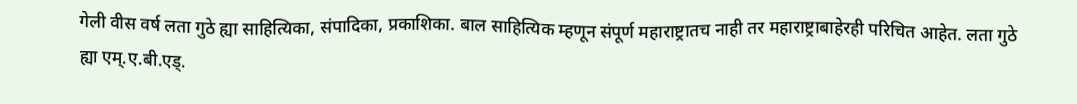गेली वीस वर्ष लता गुठे ह्या साहित्यिका, संपादिका, प्रकाशिका. बाल साहित्यिक म्हणून संपूर्ण महाराष्ट्रातच नाही तर महाराष्ट्राबाहेरही परिचित आहेत. लता गुठे ह्या एम्.ए.बी.एड्.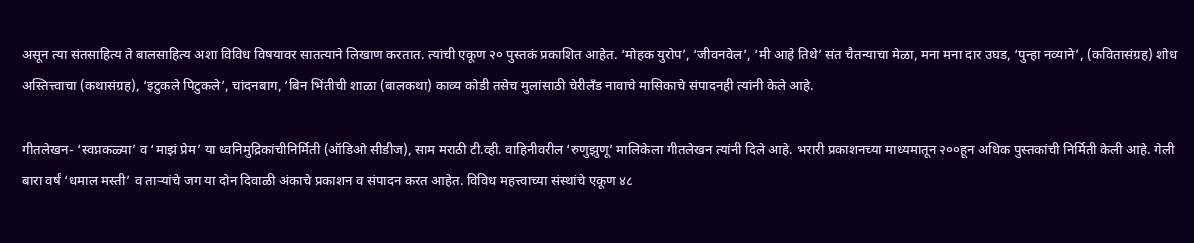असून त्या संतसाहित्य ते बालसाहित्य अशा विविध विषयावर सातत्याने लिखाण करतात. त्यांची एकूण २० पुस्तकं प्रकाशित आहेत. ‘मोहक युरोप’, ‘जीवनवेल’, ‘मी आहे तिथे’ संत चैतन्याचा मेळा, मना मना दार उघड, ‘पुन्हा नव्याने’, (कवितासंग्रह) शोध अस्तित्त्वाचा (कथासंग्रह), ‘इटुकले पिटुकले’, चांदनबाग, ‘बिन भिंतीची शाळा (बालकथा) काव्य कोडी तसेच मुलांसाठी चेरीलँड नावाचे मासिकाचे संपादनही त्यांनी केले आहे.

गीतलेखन- ‘स्वप्नकळ्या’ व ‘माझं प्रेम’ या ध्वनिमुद्रिकांचीनिर्मिती (ऑडिओ सीडीज), साम मराठी टी.व्ही. वाहिनीवरील ‘रुणुझुणू’ मालिकेला गीतलेखन त्यांनी दिले आहे. भरारी प्रकाशनच्या माध्यमातून २००हून अधिक पुस्तकांची निर्मिती केली आहे. गेली बारा वर्षं ‘धमाल मस्ती’ व तार्‍यांचे जग या दोन दिवाळी अंकाचे प्रकाशन व संपादन करत आहेत. विविध महत्त्वाच्या संस्थांचे एकूण ४८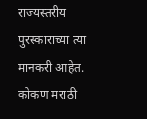राज्यस्तरीय पुरस्काराच्या त्या मानकरी आहेत. कोकण मराठी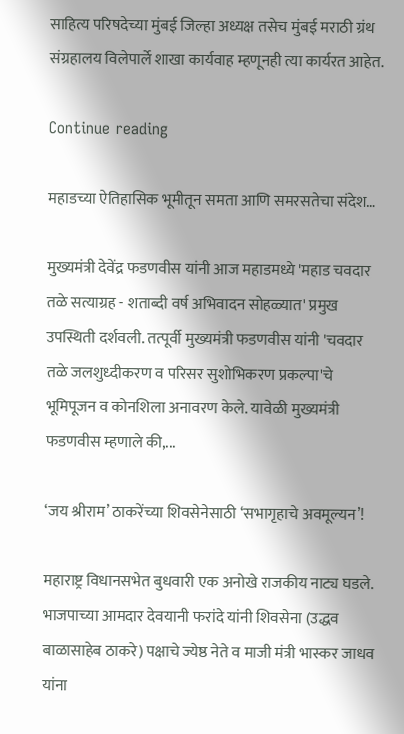साहित्य परिषदेच्या मुंबई जिल्हा अध्यक्ष तसेच मुंबई मराठी ग्रंथ संग्रहालय विलेपार्ले शाखा कार्यवाह म्हणूनही त्या कार्यरत आहेत.

Continue reading

महाडच्या ऐतिहासिक भूमीतून समता आणि समरसतेचा संदेश…

मुख्यमंत्री देवेंद्र फडणवीस यांनी आज महाडमध्ये 'महाड चवदार तळे सत्याग्रह - शताब्दी वर्ष अभिवादन सोहळ्यात' प्रमुख उपस्थिती दर्शवली. तत्पूर्वी मुख्यमंत्री फडणवीस यांनी 'चवदार तळे जलशुध्दीकरण व परिसर सुशोभिकरण प्रकल्पा'चे भूमिपूजन व कोनशिला अनावरण केले. यावेळी मुख्यमंत्री फडणवीस म्हणाले की,...

‘जय श्रीराम’ ठाकरेंच्या शिवसेनेसाठी ‘सभागृहाचे अवमूल्यन’!

महाराष्ट्र विधानसभेत बुधवारी एक अनोखे राजकीय नाट्य घडले. भाजपाच्या आमदार देवयानी फरांदे यांनी शिवसेना (उद्धव बाळासाहेब ठाकरे) पक्षाचे ज्येष्ठ नेते व माजी मंत्री भास्कर जाधव यांना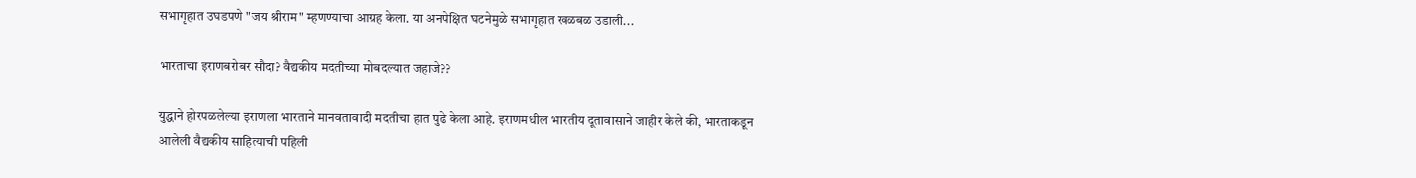सभागृहात उघडपणे "जय श्रीराम" म्हणण्याचा आग्रह केला. या अनपेक्षित घटनेमुळे सभागृहात खळबळ उडाली...

भारताचा इराणबरोबर सौदा? वैद्यकीय मदतीच्या मोबदल्यात जहाजे??

युद्धाने होरपळलेल्या इराणला भारताने मानवतावादी मदतीचा हात पुढे केला आहे. इराणमधील भारतीय दूतावासाने जाहीर केले की, भारताकडून आलेली वैद्यकीय साहित्याची पहिली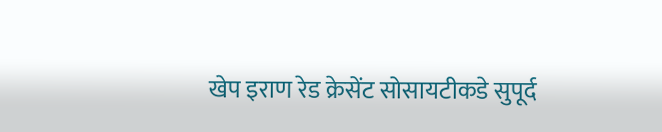खेप इराण रेड क्रेसेंट सोसायटीकडे सुपूर्द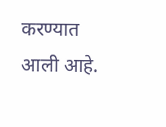करण्यात आली आहे.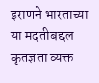इराणने भारताच्या या मदतीबद्दल कृतज्ञता व्यक्त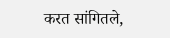करत सांगितले,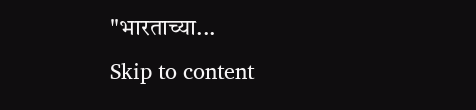"भारताच्या...
Skip to content